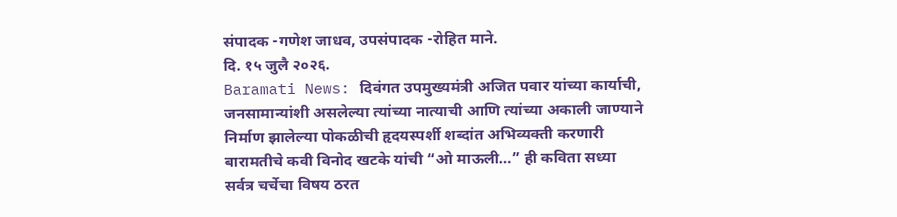संपादक -गणेश जाधव, उपसंपादक -रोहित माने.
दि. १५ जुलै २०२६.
Baramati News: दिवंगत उपमुख्यमंत्री अजित पवार यांच्या कार्याची, जनसामान्यांशी असलेल्या त्यांच्या नात्याची आणि त्यांच्या अकाली जाण्याने निर्माण झालेल्या पोकळीची हृदयस्पर्शी शब्दांत अभिव्यक्ती करणारी बारामतीचे कवी विनोद खटके यांची “ओ माऊली…” ही कविता सध्या सर्वत्र चर्चेचा विषय ठरत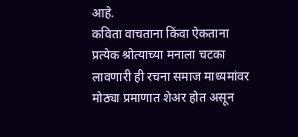आहे.
कविता वाचताना किंवा ऐकताना प्रत्येक श्रोत्याच्या मनाला चटका लावणारी ही रचना समाज माध्यमांवर मोठ्या प्रमाणात शेअर होत असून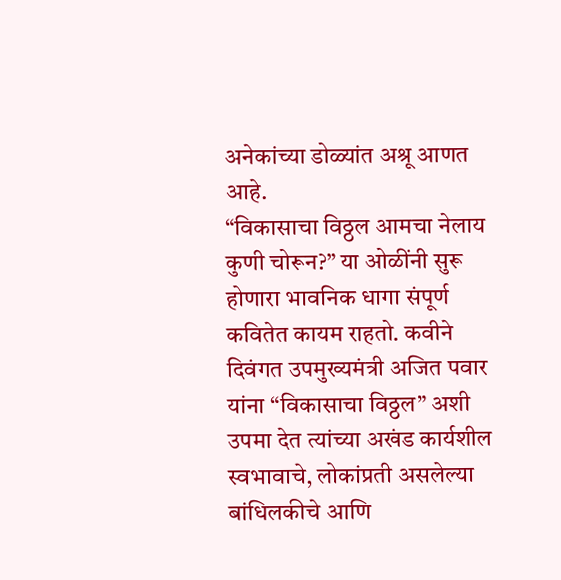अनेकांच्या डोळ्यांत अश्रू आणत आहे.
“विकासाचा विठ्ठल आमचा नेलाय कुणी चोरून?” या ओळींनी सुरू होणारा भावनिक धागा संपूर्ण कवितेत कायम राहतो. कवीने दिवंगत उपमुख्यमंत्री अजित पवार यांना “विकासाचा विठ्ठल” अशी उपमा देत त्यांच्या अखंड कार्यशील स्वभावाचे, लोकांप्रती असलेल्या बांधिलकीचे आणि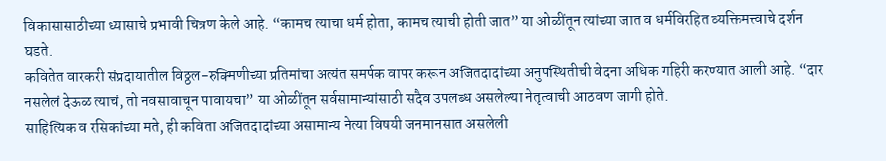विकासासाठीच्या ध्यासाचे प्रभावी चित्रण केले आहे. “कामच त्याचा धर्म होता, कामच त्याची होती जात” या ओळींतून त्यांच्या जात व धर्मविरहित व्यक्तिमत्त्वाचे दर्शन घडते.
कवितेत वारकरी संप्रदायातील विठ्ठल-रुक्मिणीच्या प्रतिमांचा अत्यंत समर्पक वापर करून अजितदादांच्या अनुपस्थितीची वेदना अधिक गहिरी करण्यात आली आहे. “दार नसलेलं देऊळ त्याचं, तो नवसावाचून पावायचा” या ओळींतून सर्वसामान्यांसाठी सदैव उपलब्ध असलेल्या नेतृत्वाची आठवण जागी होते.
साहित्यिक व रसिकांच्या मते, ही कविता अजितदादांच्या असामान्य नेत्या विषयी जनमानसात असलेली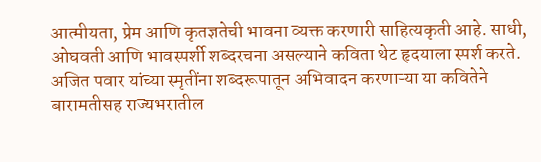आत्मीयता, प्रेम आणि कृतज्ञतेची भावना व्यक्त करणारी साहित्यकृती आहे. साधी, ओघवती आणि भावस्पर्शी शब्दरचना असल्याने कविता थेट हृदयाला स्पर्श करते.
अजित पवार यांच्या स्मृतींना शब्दरूपातून अभिवादन करणाऱ्या या कवितेने बारामतीसह राज्यभरातील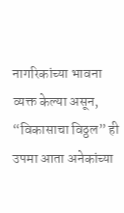नागरिकांच्या भावना व्यक्त केल्या असून, “विकासाचा विठ्ठल” ही उपमा आता अनेकांच्या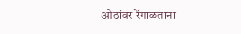ओठांवर रेंगाळताना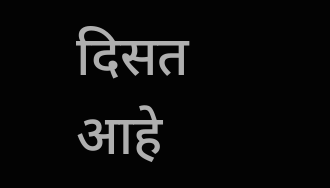दिसत आहे